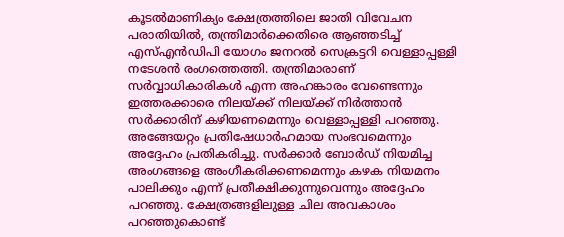കൂടൽമാണിക്യം ക്ഷേത്രത്തിലെ ജാതി വിവേചന പരാതിയിൽ, തന്ത്രിമാർക്കെതിരെ ആഞ്ഞടിച്ച് എസ്എൻഡിപി യോഗം ജനറൽ സെക്രട്ടറി വെള്ളാപ്പള്ളി നടേശൻ രംഗത്തെത്തി. തന്ത്രിമാരാണ് സർവ്വാധികാരികൾ എന്ന അഹങ്കാരം വേണ്ടെന്നും ഇത്തരക്കാരെ നിലയ്ക്ക് നിലയ്ക്ക് നിർത്താൻ സർക്കാരിന് കഴിയണമെന്നും വെള്ളാപ്പള്ളി പറഞ്ഞു. അങ്ങേയറ്റം പ്രതിഷേധാർഹമായ സംഭവമെന്നും അദ്ദേഹം പ്രതികരിച്ചു. സർക്കാർ ബോർഡ് നിയമിച്ച അംഗങ്ങളെ അംഗീകരിക്കണമെന്നും കഴക നിയമനം പാലിക്കും എന്ന് പ്രതീക്ഷിക്കുന്നുവെന്നും അദ്ദേഹം പറഞ്ഞു. ക്ഷേത്രങ്ങളിലുള്ള ചില അവകാശം പറഞ്ഞുകൊണ്ട്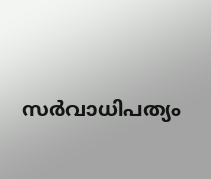സർവാധിപത്യം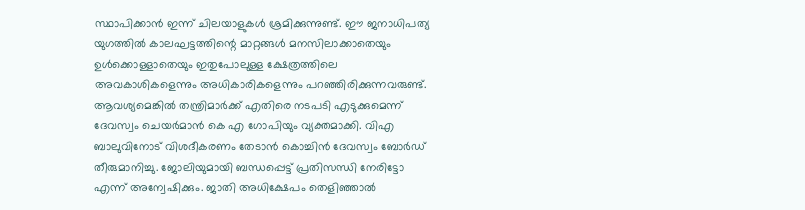സ്ഥാപിക്കാൻ ഇന്ന് ചിലയാളുകൾ ശ്രമിക്കുന്നുണ്ട്. ഈ ജനാധിപത്യ യുഗത്തിൽ കാലഘട്ടത്തിന്റെ മാറ്റങ്ങൾ മനസിലാക്കാതെയും ഉൾക്കൊള്ളാതെയും ഇതുപോലുള്ള ക്ഷേത്രത്തിലെ അവകാശികളെന്നും അധികാരികളെന്നും പറഞ്ഞിരിക്കുന്നവരുണ്ട്.
ആവശ്യമെങ്കിൽ തന്ത്രിമാർക്ക് എതിരെ നടപടി എടുക്കുമെന്ന് ദേവസ്വം ചെയർമാൻ കെ എ ഗോപിയും വ്യക്തമാക്കി. വിഎ ബാലുവിനോട് വിശദീകരണം തേടാൻ കൊച്ചിൻ ദേവസ്വം ബോർഡ് തീരുമാനിച്ചു. ജോലിയുമായി ബന്ധപ്പെട്ട് പ്രതിസന്ധി നേരിട്ടോ എന്ന് അന്വേഷിക്കും. ജാതി അധിക്ഷേപം തെളിഞ്ഞാൽ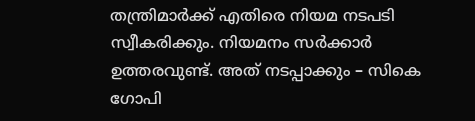തന്ത്രിമാർക്ക് എതിരെ നിയമ നടപടി സ്വീകരിക്കും. നിയമനം സർക്കാർ ഉത്തരവുണ്ട്. അത് നടപ്പാക്കും – സികെ ഗോപി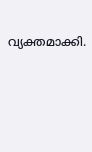വ്യക്തമാക്കി.